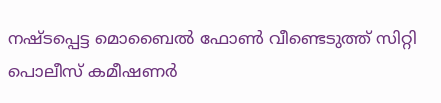നഷ്ടപ്പെട്ട മൊബൈൽ ഫോൺ വീണ്ടെടുത്ത് സിറ്റി പൊലീസ് കമീഷണർ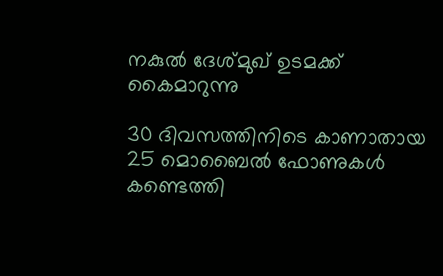നകുൽ ദേശ്മുഖ് ഉടമക്ക് കൈമാറുന്നു

30 ദിവസത്തിനിടെ കാണാതായ 25 മൊബൈൽ ഫോണുകൾ കണ്ടെത്തി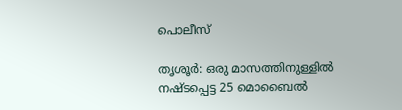പൊലീസ്

തൃശൂർ: ഒരു മാസത്തിനുള്ളിൽ നഷ്ടപ്പെട്ട 25 മൊബൈൽ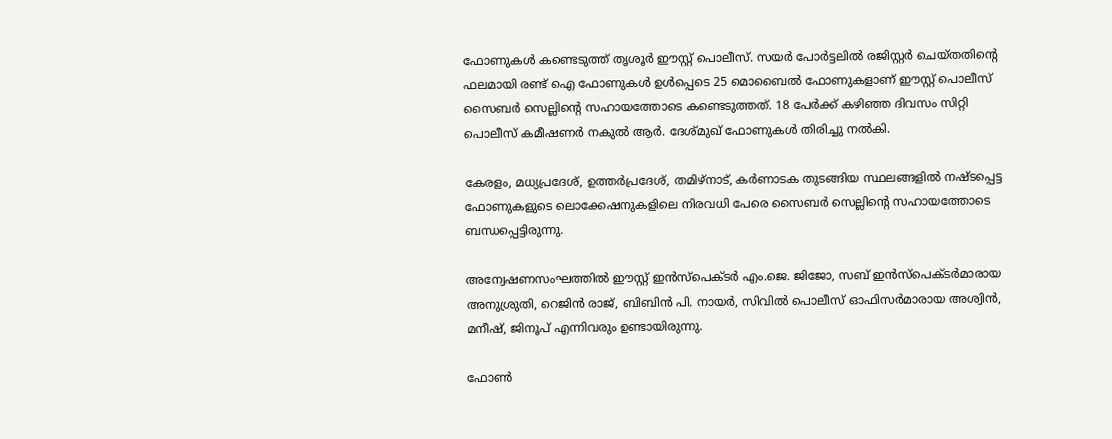ഫോണുകൾ കണ്ടെടുത്ത് തൃശൂർ ഈസ്റ്റ് പൊലീസ്. സയർ പോർട്ടലിൽ രജിസ്റ്റർ ചെയ്തതിന്റെ ഫലമായി രണ്ട് ഐ ഫോണുകൾ ഉൾപ്പെടെ 25 മൊബൈൽ ഫോണുകളാണ് ഈസ്റ്റ് പൊലീസ് സൈബർ സെല്ലിന്റെ സഹായത്തോടെ കണ്ടെടുത്തത്. 18 പേർക്ക് കഴിഞ്ഞ ദിവസം സിറ്റി പൊലീസ് കമീഷണർ നകുൽ ആർ. ദേശ്മുഖ് ഫോണുകൾ തിരിച്ചു നൽകി.

കേരളം, മധ്യപ്രദേശ്, ഉത്തർപ്രദേശ്, തമിഴ്നാട്, കർണാടക തുടങ്ങിയ സ്ഥലങ്ങളിൽ നഷ്ടപ്പെട്ട ഫോണുകളുടെ ലൊക്കേഷനുകളിലെ നിരവധി പേരെ സൈബർ സെല്ലിന്റെ സഹായത്തോടെ ബന്ധപ്പെട്ടിരുന്നു.

അന്വേഷണസംഘത്തിൽ ഈസ്റ്റ് ഇൻസ്പെക്ടർ എം.ജെ. ജിജോ, സബ് ഇൻസ്പെക്ടർമാരായ അനുശ്രുതി, റെജിൻ രാജ്, ബിബിൻ പി. നായർ, സിവിൽ പൊലീസ് ഓഫിസർമാരായ അശ്വിൻ, മനീഷ്, ജിനൂപ് എന്നിവരും ഉണ്ടായിരുന്നു.

ഫോൺ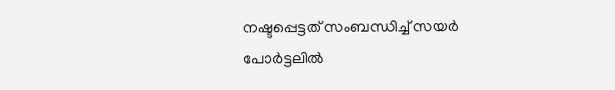നഷ്ടപ്പെട്ടത് സംബന്ധിച്ച് സയർ പോർട്ടലിൽ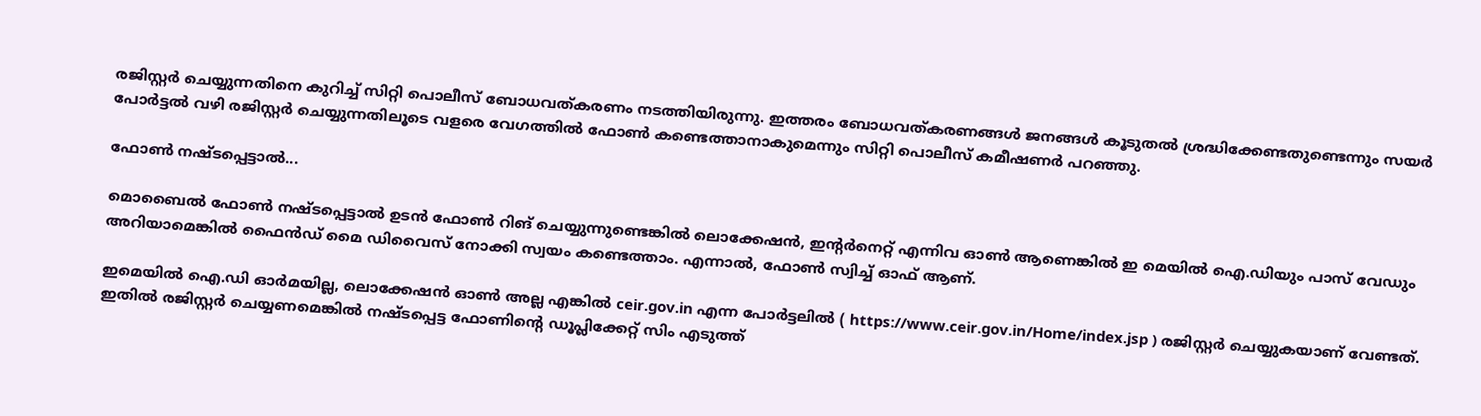രജിസ്റ്റർ ചെയ്യുന്നതിനെ കുറിച്ച് സിറ്റി പൊലീസ് ബോധവത്കരണം നടത്തിയിരുന്നു. ഇത്തരം ബോധവത്കരണങ്ങൾ ജനങ്ങൾ കൂടുതൽ ശ്രദ്ധിക്കേണ്ടതുണ്ടെന്നും സയർ പോർട്ടൽ വഴി രജിസ്റ്റർ ചെയ്യുന്നതിലൂടെ വളരെ വേഗത്തിൽ ഫോൺ കണ്ടെത്താനാകുമെന്നും സിറ്റി പൊലീസ് കമീഷണർ പറഞ്ഞു.

ഫോൺ നഷ്ടപ്പെട്ടാൽ...

മൊബൈൽ ഫോൺ നഷ്ടപ്പെട്ടാൽ ഉടൻ ഫോൺ റിങ് ചെയ്യുന്നുണ്ടെങ്കിൽ ലൊക്കേഷൻ, ഇന്റർനെറ്റ് എന്നിവ ഓൺ ആണെങ്കിൽ ഇ മെയിൽ ഐ.ഡിയും പാസ് വേഡും അറിയാമെങ്കിൽ ഫൈൻഡ് മൈ ഡിവൈസ് നോക്കി സ്വയം കണ്ടെത്താം. എന്നാൽ, ഫോൺ സ്വിച്ച് ഓഫ് ആണ്.

ഇമെയിൽ ഐ.ഡി ഓർമയില്ല, ലൊക്കേഷൻ ഓൺ അല്ല എങ്കിൽ ceir.gov.in എന്ന പോർട്ടലിൽ ( https://www.ceir.gov.in/Home/index.jsp ) രജിസ്റ്റർ ചെയ്യുകയാണ് വേണ്ടത്. ഇതിൽ രജിസ്റ്റർ ചെയ്യണമെങ്കിൽ നഷ്ടപ്പെട്ട ഫോണിന്റെ ഡൂപ്ലിക്കേറ്റ് സിം എടുത്ത്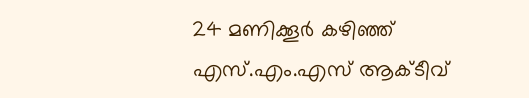24 മണിക്കൂർ കഴിഞ്ഞ് എസ്.എം.എസ് ആക്ടീവ്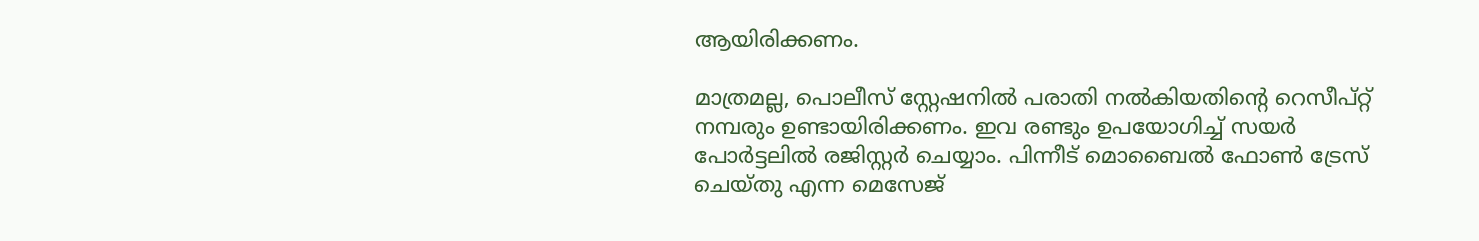ആയിരിക്കണം.

മാത്രമല്ല, പൊലീസ് സ്റ്റേഷനിൽ പരാതി നൽകിയതിന്റെ റെസീപ്റ്റ് നമ്പരും ഉണ്ടായിരിക്കണം. ഇവ രണ്ടും ഉപയോഗിച്ച് സയർ പോർട്ടലിൽ രജിസ്റ്റർ ചെയ്യാം. പിന്നീട് മൊബൈൽ ഫോൺ ട്രേസ് ചെയ്തു എന്ന മെസേജ്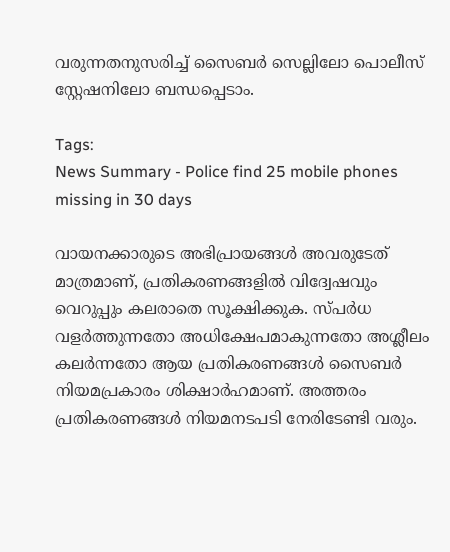വരുന്നതനുസരിച്ച് സൈബർ സെല്ലിലോ പൊലീസ് സ്റ്റേഷനിലോ ബന്ധപ്പെടാം.

Tags:
News Summary - Police find 25 mobile phones missing in 30 days

വായനക്കാരുടെ അഭിപ്രായങ്ങള്‍ അവരുടേത് മാത്രമാണ്, പ്രതികരണങ്ങളിൽ വിദ്വേഷവും വെറുപ്പും കലരാതെ സൂക്ഷിക്കുക. സ്പർധ വളർത്തുന്നതോ അധിക്ഷേപമാകുന്നതോ അശ്ലീലം കലർന്നതോ ആയ പ്രതികരണങ്ങൾ സൈബർ നിയമപ്രകാരം ശിക്ഷാർഹമാണ്. അത്തരം പ്രതികരണങ്ങൾ നിയമനടപടി നേരിടേണ്ടി വരും.